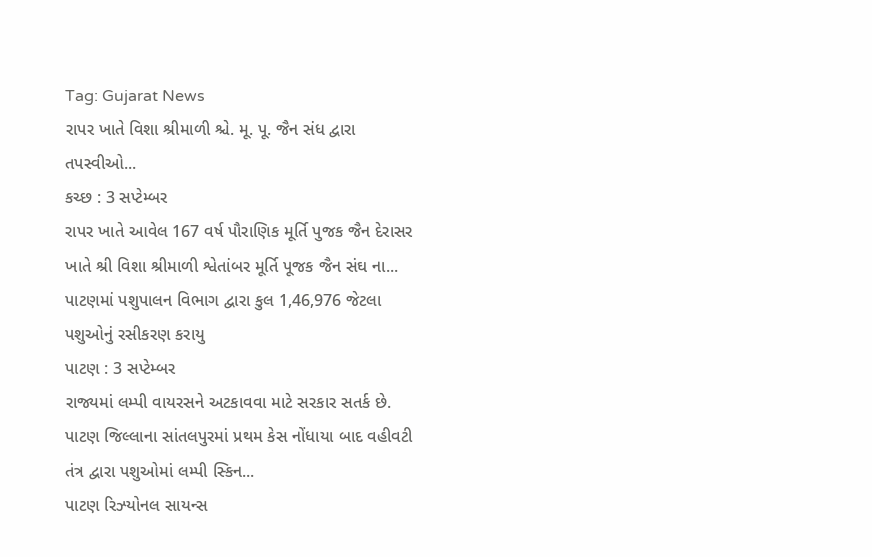Tag: Gujarat News
રાપર ખાતે વિશા શ્રીમાળી શ્ચે. મૂ. પૂ. જૈન સંધ દ્વારા તપસ્વીઓ...
કચ્છ : 3 સપ્ટેમ્બર
રાપર ખાતે આવેલ 167 વર્ષ પૌરાણિક મૂર્તિ પુજક જૈન દેરાસર ખાતે શ્રી વિશા શ્રીમાળી શ્વેતાંબર મૂર્તિ પૂજક જૈન સંઘ ના...
પાટણમાં પશુપાલન વિભાગ દ્વારા કુલ 1,46,976 જેટલા પશુઓનું રસીકરણ કરાયુ
પાટણ : 3 સપ્ટેમ્બર
રાજ્યમાં લમ્પી વાયરસને અટકાવવા માટે સરકાર સતર્ક છે. પાટણ જિલ્લાના સાંતલપુરમાં પ્રથમ કેસ નોંધાયા બાદ વહીવટી તંત્ર દ્વારા પશુઓમાં લમ્પી સ્કિન...
પાટણ રિઝ્યોનલ સાયન્સ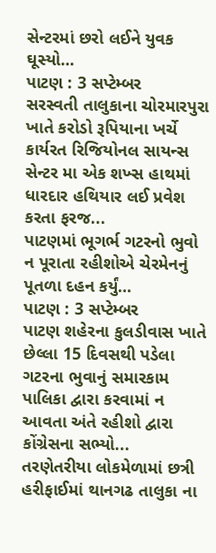સેન્ટરમાં છરો લઈને યુવક ઘૂસ્યો…
પાટણ : 3 સપ્ટેમ્બર
સરસ્વતી તાલુકાના ચોરમારપુરા ખાતે કરોડો રૂપિયાના ખર્ચે કાર્યરત રિજિયોનલ સાયન્સ સેન્ટર મા એક શખ્સ હાથમાં ધારદાર હથિયાર લઈ પ્રવેશ કરતા ફરજ...
પાટણમાં ભૂગર્ભ ગટરનો ભુવો ન પૂરાતા રહીશોએ ચેરમેનનું પૂતળા દહન કર્યું…
પાટણ : 3 સપ્ટેમ્બર
પાટણ શહેરના કુલડીવાસ ખાતે છેલ્લા 15 દિવસથી પડેલા ગટરના ભુવાનું સમારકામ પાલિકા દ્વારા કરવામાં ન આવતા અંતે રહીશો દ્વારા કોંગ્રેસના સભ્યો...
તરણેતરીયા લોકમેળામાં છત્રી હરીફાઈમાં થાનગઢ તાલુકા ના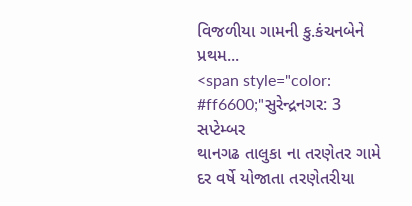વિજળીયા ગામની કુ.કંચનબેને પ્રથમ...
<span style="color: #ff6600;"સુરેન્દ્રનગર: 3 સપ્ટેમ્બર
થાનગઢ તાલુકા ના તરણેતર ગામે દર વર્ષે યોજાતા તરણેતરીયા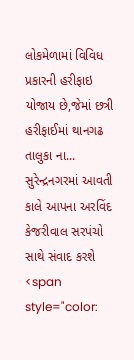લોકમેળામાં વિવિધ પ્રકારની હરીફાઇ યોજાય છે,જેમાં છત્રી હરીફાઈમાં થાનગઢ તાલુકા ના...
સુરેન્દ્રનગરમાં આવતી કાલે આપના અરવિંદ કેજરીવાલ સરપંચો સાથે સંવાદ કરશે
<span style="color: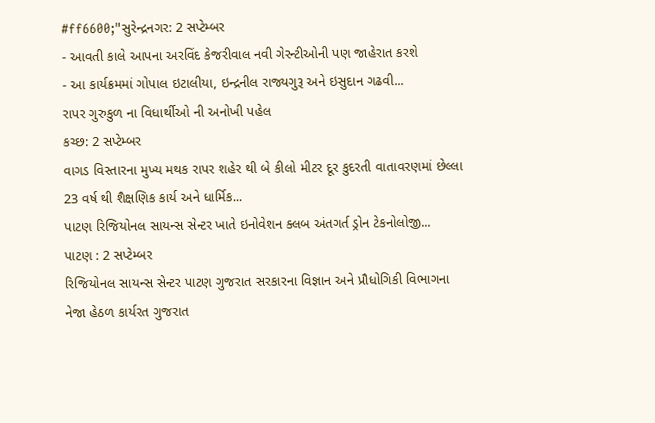#ff6600;"સુરેન્દ્રનગર: 2 સપ્ટેમ્બર
- આવતી કાલે આપના અરવિંદ કેજરીવાલ નવી ગેરન્ટીઓની પણ જાહેરાત કરશે
- આ કાર્યક્રમમાં ગોપાલ ઇટાલીયા, ઇન્દ્રનીલ રાજ્યગુરૂ અને ઇસુદાન ગઢવી...
રાપર ગુરુકુળ ના વિધાર્થીઓ ની અનોખી પહેલ
કચ્છ: 2 સપ્ટેમ્બર
વાગડ વિસ્તારના મુખ્ય મથક રાપર શહેર થી બે કીલો મીટર દૂર કુદરતી વાતાવરણમાં છેલ્લા 23 વર્ષ થી શૈક્ષણિક કાર્ય અને ધાર્મિક...
પાટણ રિજિયોનલ સાયન્સ સેન્ટર ખાતે ઇનોવેશન ક્લબ અંતગર્ત ડ્રોન ટેકનોલોજી...
પાટણ : 2 સપ્ટેમ્બર
રિજિયોનલ સાયન્સ સેન્ટર પાટણ ગુજરાત સરકારના વિજ્ઞાન અને પ્રૌધોગિકી વિભાગના નેજા હેઠળ કાર્યરત ગુજરાત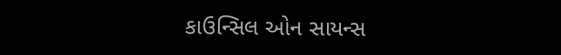કાઉન્સિલ ઓન સાયન્સ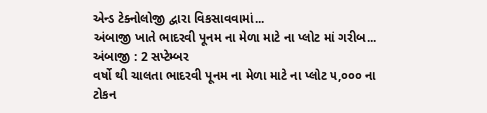એન્ડ ટેક્નોલોજી દ્વારા વિકસાવવામાં...
અંબાજી ખાતે ભાદરવી પૂનમ ના મેળા માટે ના પ્લોટ માં ગરીબ...
અંબાજી : 2 સપ્ટેમ્બર
વર્ષો થી ચાલતા ભાદરવી પૂનમ ના મેળા માટે ના પ્લોટ ૫,૦૦૦ ના ટોકન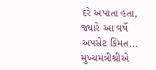દરે અપાતા હતા, જ્યારે આ વર્ષે અપસેટ કિંમત...
મુખ્યમંત્રીશ્રીએ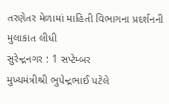તરણેતર મેળામાં માહિતી વિભાગના પ્રદર્શનની મુલાકાત લીધી
સુરેન્દ્રનગર : 1 સપ્ટેમ્બર
મુખ્યમંત્રીશ્રી ભુપેન્દ્રભાઈ પટેલે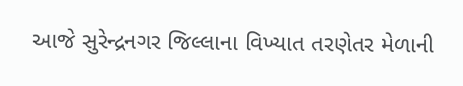આજે સુરેન્દ્રનગર જિલ્લાના વિખ્યાત તરણેતર મેળાની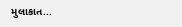મુલાકાત...